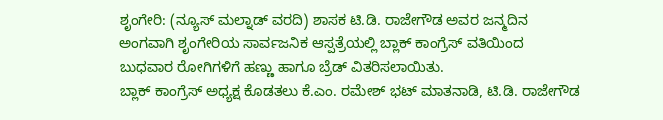ಶೃಂಗೇರಿ: (ನ್ಯೂಸ್ ಮಲ್ನಾಡ್ ವರದಿ) ಶಾಸಕ ಟಿ.ಡಿ. ರಾಜೇಗೌಡ ಅವರ ಜನ್ಮದಿನ ಅಂಗವಾಗಿ ಶೃಂಗೇರಿಯ ಸಾರ್ವಜನಿಕ ಆಸ್ಪತ್ರೆಯಲ್ಲಿ ಬ್ಲಾಕ್ ಕಾಂಗ್ರೆಸ್ ವತಿಯಿಂದ ಬುಧವಾರ ರೋಗಿಗಳಿಗೆ ಹಣ್ಣು ಹಾಗೂ ಬ್ರೆಡ್ ವಿತರಿಸಲಾಯಿತು.
ಬ್ಲಾಕ್ ಕಾಂಗ್ರೆಸ್ ಅಧ್ಯಕ್ಷ ಕೊಡತಲು ಕೆ.ಎಂ. ರಮೇಶ್ ಭಟ್ ಮಾತನಾಡಿ, ಟಿ.ಡಿ. ರಾಜೇಗೌಡ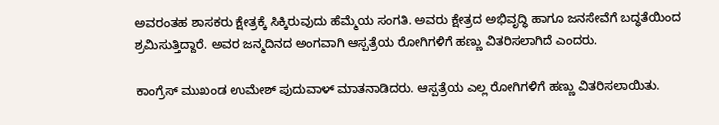ಅವರಂತಹ ಶಾಸಕರು ಕ್ಷೇತ್ರಕ್ಕೆ ಸಿಕ್ಕಿರುವುದು ಹೆಮ್ಮೆಯ ಸಂಗತಿ. ಅವರು ಕ್ಷೇತ್ರದ ಅಭಿವೃದ್ಧಿ ಹಾಗೂ ಜನಸೇವೆಗೆ ಬದ್ಧತೆಯಿಂದ ಶ್ರಮಿಸುತ್ತಿದ್ದಾರೆ. ಅವರ ಜನ್ಮದಿನದ ಅಂಗವಾಗಿ ಆಸ್ಪತ್ರೆಯ ರೋಗಿಗಳಿಗೆ ಹಣ್ಣು ವಿತರಿಸಲಾಗಿದೆ ಎಂದರು.

ಕಾಂಗ್ರೆಸ್ ಮುಖಂಡ ಉಮೇಶ್ ಪುದುವಾಳ್ ಮಾತನಾಡಿದರು. ಆಸ್ಪತ್ರೆಯ ಎಲ್ಲ ರೋಗಿಗಳಿಗೆ ಹಣ್ಣು ವಿತರಿಸಲಾಯಿತು.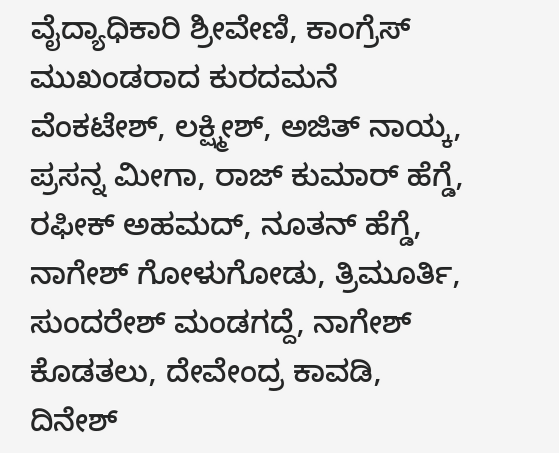ವೈದ್ಯಾಧಿಕಾರಿ ಶ್ರೀವೇಣಿ, ಕಾಂಗ್ರೆಸ್ ಮುಖಂಡರಾದ ಕುರದಮನೆ ವೆಂಕಟೇಶ್, ಲಕ್ಷ್ಮೀಶ್, ಅಜಿತ್ ನಾಯ್ಕ, ಪ್ರಸನ್ನ ಮೀಗಾ, ರಾಜ್ ಕುಮಾರ್ ಹೆಗ್ಡೆ, ರಫೀಕ್ ಅಹಮದ್, ನೂತನ್ ಹೆಗ್ಡೆ, ನಾಗೇಶ್ ಗೋಳುಗೋಡು, ತ್ರಿಮೂರ್ತಿ, ಸುಂದರೇಶ್ ಮಂಡಗದ್ದೆ, ನಾಗೇಶ್ ಕೊಡತಲು, ದೇವೇಂದ್ರ ಕಾವಡಿ, ದಿನೇಶ್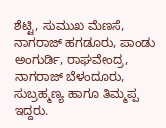ಶೆಟ್ಟಿ, ಸುಮುಖ ಮೆಣಸೆ, ನಾಗರಾಜ್ ಹಗಡೂರು, ಪಾಂಡು ಅಂಗುರ್ಡಿ, ರಾಘವೇಂದ್ರ, ನಾಗರಾಜ್ ಬೆಳಂದೂರು, ಸುಬ್ರಹ್ಮಣ್ಯ ಹಾಗೂ ತಿಮ್ಮಪ್ಪ ಇದ್ದರು.